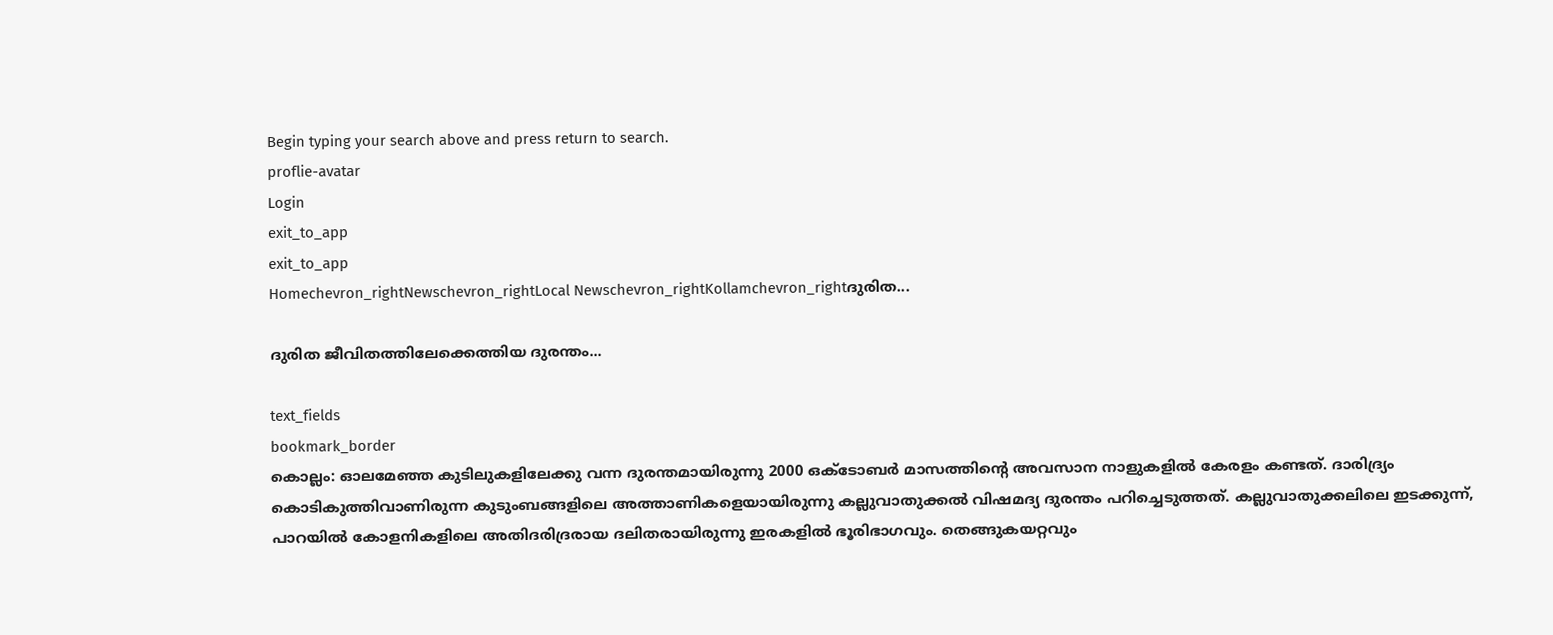Begin typing your search above and press return to search.
proflie-avatar
Login
exit_to_app
exit_to_app
Homechevron_rightNewschevron_rightLocal Newschevron_rightKollamchevron_rightദുരിത...

ദുരിത ജീവിതത്തിലേക്കെത്തിയ ദുരന്തം...

text_fields
bookmark_border
കൊല്ലം: ഓലമേഞ്ഞ കുടിലുകളിലേക്കു വന്ന ദുരന്തമായിരുന്നു 2000 ഒക്ടോബർ മാസത്തിന്‍റെ അവസാന നാളുകളിൽ കേരളം കണ്ടത്. ദാരിദ്ര്യം കൊടികുത്തിവാണിരുന്ന കുടുംബങ്ങളിലെ അത്താണികളെയായിരുന്നു കല്ലുവാതുക്കൽ വിഷമദ്യ ദുരന്തം പറിച്ചെടുത്തത്. കല്ലുവാതുക്കലിലെ ഇടക്കുന്ന്, പാറയിൽ കോളനികളിലെ അതിദരിദ്രരായ ദലിതരായിരുന്നു ഇരകളിൽ ഭൂരിഭാഗവും. തെങ്ങുകയറ്റവും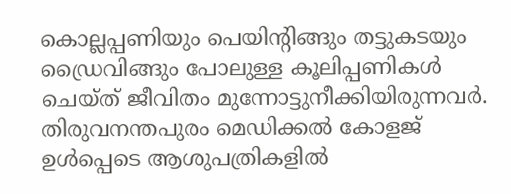കൊല്ലപ്പണിയും പെയിന്‍റിങ്ങും തട്ടുകടയും ഡ്രൈവിങ്ങും പോലുള്ള കൂലിപ്പണികൾ ചെയ്ത് ജീവിതം മുന്നോട്ടുനീക്കിയിരുന്നവർ. തിരുവനന്തപുരം മെഡിക്കൽ കോളജ് ഉൾപ്പെടെ ആശുപത്രികളിൽ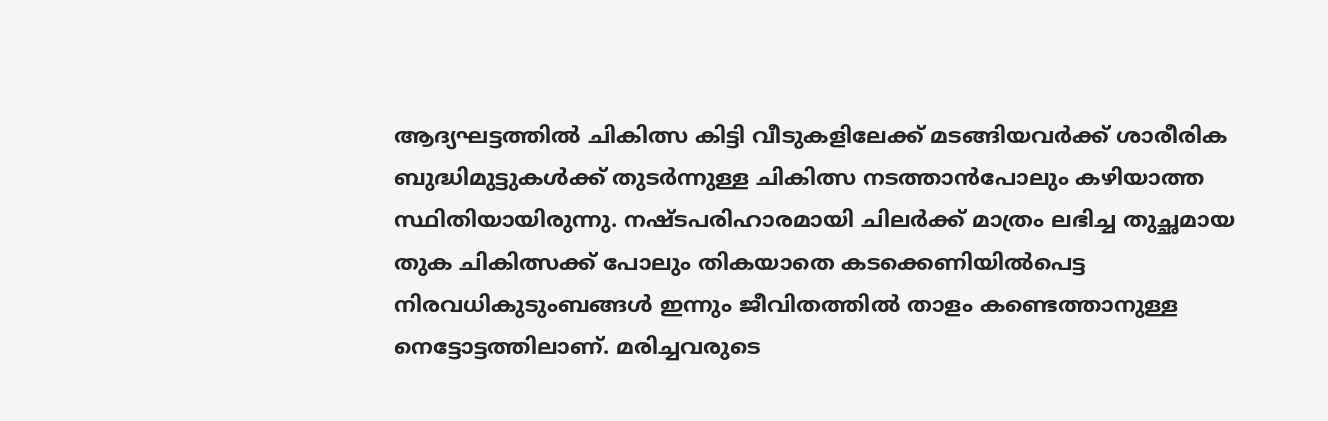ആദ്യഘട്ടത്തിൽ ചികിത്സ കിട്ടി വീടുകളിലേക്ക് മടങ്ങിയവർക്ക് ശാരീരിക ബുദ്ധിമുട്ടുകൾക്ക് തുടർന്നുള്ള ചികിത്സ നടത്താൻപോലും കഴിയാത്ത സ്ഥിതിയായിരുന്നു. നഷ്ടപരിഹാരമായി ചിലർക്ക് മാത്രം ലഭിച്ച തുച്ഛമായ തുക ചികിത്സക്ക് പോലും തികയാതെ കടക്കെണിയിൽപെട്ട നിരവധികുടുംബങ്ങൾ ഇന്നും ജീവിതത്തിൽ താളം കണ്ടെത്താനുള്ള നെട്ടോട്ടത്തിലാണ്. മരിച്ചവരുടെ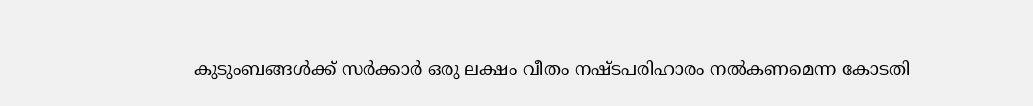കുടുംബങ്ങൾക്ക് സർക്കാർ ഒരു ലക്ഷം വീതം നഷ്ടപരിഹാരം നൽകണമെന്ന കോടതി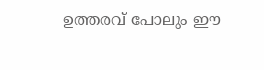ഉത്തരവ് പോലും ഈ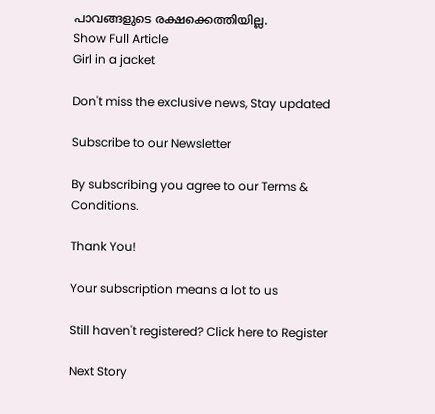പാവങ്ങളുടെ രക്ഷക്കെത്തിയില്ല.
Show Full Article
Girl in a jacket

Don't miss the exclusive news, Stay updated

Subscribe to our Newsletter

By subscribing you agree to our Terms & Conditions.

Thank You!

Your subscription means a lot to us

Still haven't registered? Click here to Register

Next Story